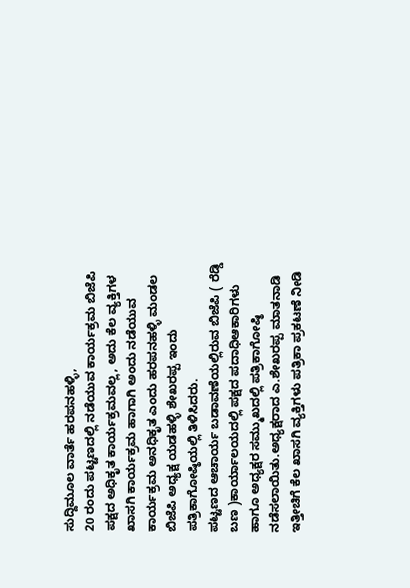ಸುದ್ದಿಮೂಲ ವಾರ್ತೆ ಹರಪನಹಳ್ಳಿ,
20 ರಂದು ಪಟ್ಟಣದಲ್ಲಿ ನಡೆಯುವ ಕಾರ್ಯಕ್ರಮ ಬಿಜೆಪಿ ಪಕ್ಷದ ಅಧಿಕೃತ ಕಾರ್ಯಕ್ರಮವಲ್ಲ, ಅದು ಕೆಲ ವ್ಯಕ್ತಿಗಳ ಖಾಸಗಿ ಕಾರ್ಯಕ್ರಮ ಹಾಗಾಗಿ ಅಂದು ನಡೆಯುವ ಕಾರ್ಯಕ್ರಮ ಅನಧಿಕೃತ ಎಂದು ಹರಪನಹಳ್ಳಿ ಮಂಡಲ ಬಿಜೆಪಿ ಅಧ್ಯಕ್ಷ ಯಡಹಳ್ಳಿ ಶೇಖರಪ್ಪ ಇಂದು ಪತ್ರಿಕಾಗೋಷ್ಠಿಯಲ್ಲಿ ತಿಳಿಸಿದರು.
ಪಟ್ಟಣದ ಆಚಾರ್ಯ ಬಡಾವಣೆಯಲ್ಲಿರುವ ಬಿಜೆಪಿ ( ರೆಡ್ಡಿ ಬಣ )ಕಾರ್ಯಾಲಯದಲ್ಲಿ ಪಕ್ಷದ ಪದಾಧಿಆಕಾರಿಗಳು ಹಾಗೂ ಅಧ್ಯಕ್ಷರ ಸಮ್ಮುಖದಲ್ಲಿ ಪತ್ರಿಕಾಗೋಷ್ಠಿ ನಡೆಸಲಾಯಿತು.ಅಧ್ಯಕ್ಷರಾದ ಎ.ಶೇಖರಪ್ಪ ಮಾತನಾಡಿ ಇತ್ತೀಚಿಗೆ ಕೆಲ ಖಾಸಗಿ ವ್ಯಕ್ತಿಗಳು ಪತ್ರಿಕಾ ಪ್ರಕಟಣೆ ನೀಡಿ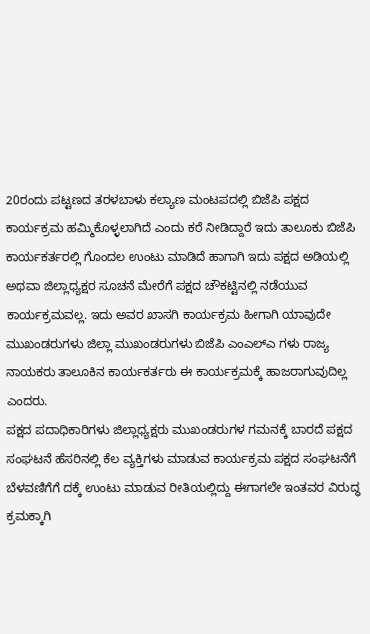20ರಂದು ಪಟ್ಟಣದ ತರಳಬಾಳು ಕಲ್ಯಾಣ ಮಂಟಪದಲ್ಲಿ ಬಿಜೆಪಿ ಪಕ್ಷದ ಕಾರ್ಯಕ್ರಮ ಹಮ್ಮಿಕೊಳ್ಳಲಾಗಿದೆ ಎಂದು ಕರೆ ನೀಡಿದ್ದಾರೆ ಇದು ತಾಲೂಕು ಬಿಜೆಪಿ ಕಾರ್ಯಕರ್ತರಲ್ಲಿ ಗೊಂದಲ ಉಂಟು ಮಾಡಿದೆ ಹಾಗಾಗಿ ಇದು ಪಕ್ಷದ ಅಡಿಯಲ್ಲಿ ಅಥವಾ ಜಿಲ್ಲಾಧ್ಯಕ್ಷರ ಸೂಚನೆ ಮೇರೆಗೆ ಪಕ್ಷದ ಚೌಕಟ್ಟಿನಲ್ಲಿ ನಡೆಯುವ ಕಾರ್ಯಕ್ರಮವಲ್ಲ. ಇದು ಅವರ ಖಾಸಗಿ ಕಾರ್ಯಕ್ರಮ ಹೀಗಾಗಿ ಯಾವುದೇ ಮುಖಂಡರುಗಳು ಜಿಲ್ಲಾ ಮುಖಂಡರುಗಳು ಬಿಜೆಪಿ ಎಂಎಲ್ಎ ಗಳು ರಾಜ್ಯ ನಾಯಕರು ತಾಲೂಕಿನ ಕಾರ್ಯಕರ್ತರು ಈ ಕಾರ್ಯಕ್ರಮಕ್ಕೆ ಹಾಜರಾಗುವುದಿಲ್ಲ ಎಂದರು.
ಪಕ್ಷದ ಪದಾಧಿಕಾರಿಗಳು ಜಿಲ್ಲಾಧ್ಯಕ್ಷರು ಮುಖಂಡರುಗಳ ಗಮನಕ್ಕೆ ಬಾರದೆ ಪಕ್ಷದ ಸಂಘಟನೆ ಹೆಸರಿನಲ್ಲಿ ಕೆಲ ವ್ಯಕ್ತಿಗಳು ಮಾಡುವ ಕಾರ್ಯಕ್ರಮ ಪಕ್ಷದ ಸಂಘಟನೆಗೆ ಬೆಳವಣಿಗೆಗೆ ದಕ್ಕೆ ಉಂಟು ಮಾಡುವ ರೀತಿಯಲ್ಲಿದ್ದು ಈಗಾಗಲೇ ಇಂತವರ ವಿರುದ್ಧ ಕ್ರಮಕ್ಕಾಗಿ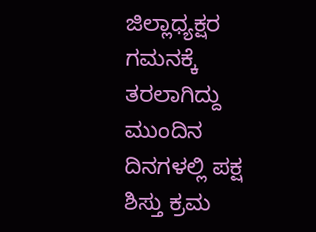ಜಿಲ್ಲಾಧ್ಯಕ್ಷರ ಗಮನಕ್ಕೆ ತರಲಾಗಿದ್ದು ಮುಂದಿನ ದಿನಗಳಲ್ಲಿ ಪಕ್ಷ ಶಿಸ್ತು ಕ್ರಮ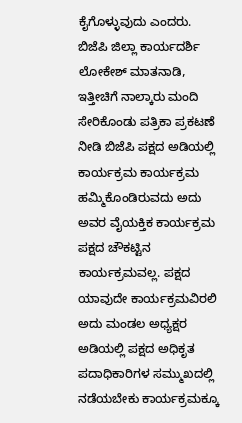ಕೈಗೊಳ್ಳುವುದು ಎಂದರು.
ಬಿಜೆಪಿ ಜಿಲ್ಲಾ ಕಾರ್ಯದರ್ಶಿ ಲೋಕೇಶ್ ಮಾತನಾಡಿ, ಇತ್ತೀಚಿಗೆ ನಾಲ್ಕಾರು ಮಂದಿ ಸೇರಿಕೊಂಡು ಪತ್ರಿಕಾ ಪ್ರಕಟಣೆ ನೀಡಿ ಬಿಜೆಪಿ ಪಕ್ಷದ ಅಡಿಯಲ್ಲಿ ಕಾರ್ಯಕ್ರಮ ಕಾರ್ಯಕ್ರಮ ಹಮ್ಮಿಕೊಂಡಿರುವದು ಅದು ಅವರ ವೈಯಕ್ತಿಕ ಕಾರ್ಯಕ್ರಮ ಪಕ್ಷದ ಚೌಕಟ್ಟಿನ ಕಾರ್ಯಕ್ರಮವಲ್ಲ. ಪಕ್ಷದ ಯಾವುದೇ ಕಾರ್ಯಕ್ರಮವಿರಲಿ ಅದು ಮಂಡಲ ಅಧ್ಯಕ್ಷರ ಅಡಿಯಲ್ಲಿ ಪಕ್ಷದ ಅಧಿಕೃತ ಪದಾಧಿಕಾರಿಗಳ ಸಮ್ಮುಖದಲ್ಲಿ ನಡೆಯಬೇಕು ಕಾರ್ಯಕ್ರಮಕ್ಕೂ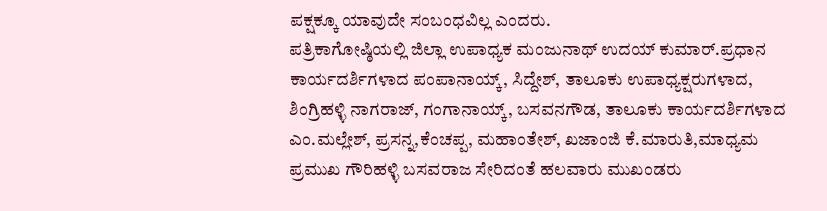ಪಕ್ಷಕ್ಕೂ ಯಾವುದೇ ಸಂಬಂಧವಿಲ್ಲ ಎಂದರು.
ಪತ್ರಿಕಾಗೋಷ್ಠಿಯಲ್ಲಿ ಜಿಲ್ಲಾ ಉಪಾಧ್ಯಕ ಮಂಜುನಾಥ್ ಉದಯ್ ಕುಮಾರ್.ಪ್ರಧಾನ ಕಾರ್ಯದರ್ಶಿಗಳಾದ ಪಂಪಾನಾಯ್ಕ್, ಸಿದ್ದೇಶ್, ತಾಲೂಕು ಉಪಾಧ್ಯಕ್ಷರುಗಳಾದ, ಶಿಂಗ್ರಿಹಳ್ಳಿ ನಾಗರಾಜ್, ಗಂಗಾನಾಯ್ಕ್, ಬಸವನಗೌಡ, ತಾಲೂಕು ಕಾರ್ಯದರ್ಶಿಗಳಾದ ಎಂ.ಮಲ್ಲೇಶ್, ಪ್ರಸನ್ನ,ಕೆಂಚಪ್ಪ, ಮಹಾಂತೇಶ್, ಖಜಾಂಜಿ ಕೆ.ಮಾರುತಿ,ಮಾಧ್ಯಮ ಪ್ರಮುಖ ಗೌರಿಹಳ್ಳಿ ಬಸವರಾಜ ಸೇರಿದಂತೆ ಹಲವಾರು ಮುಖಂಡರು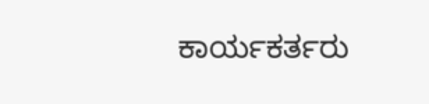ಕಾರ್ಯಕರ್ತರು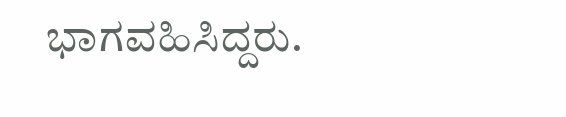ಭಾಗವಹಿಸಿದ್ದರು.